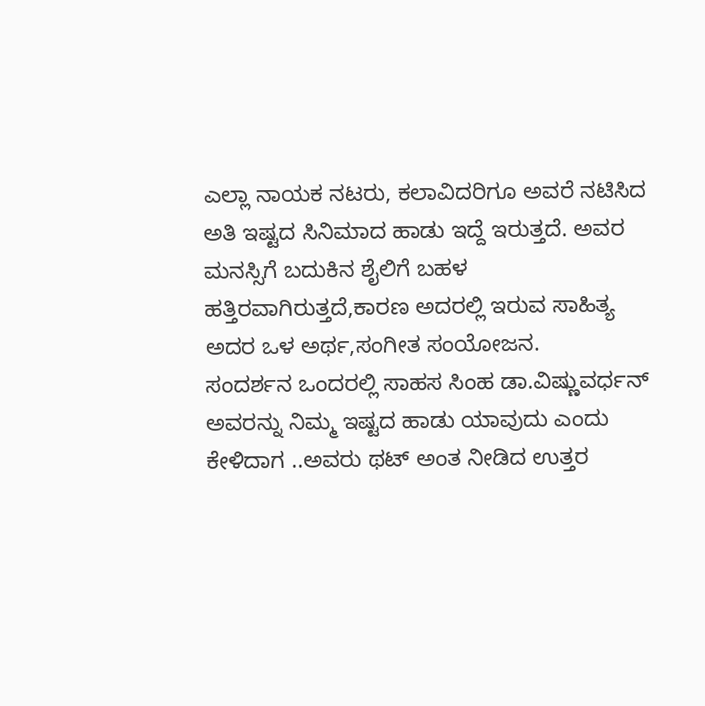ಎಲ್ಲಾ ನಾಯಕ ನಟರು, ಕಲಾವಿದರಿಗೂ ಅವರೆ ನಟಿಸಿದ ಅತಿ ಇಷ್ಟದ ಸಿನಿಮಾದ ಹಾಡು ಇದ್ದೆ ಇರುತ್ತದೆ. ಅವರ ಮನಸ್ಸಿಗೆ ಬದುಕಿನ ಶೈಲಿಗೆ ಬಹಳ ಹತ್ತಿರವಾಗಿರುತ್ತದೆ,ಕಾರಣ ಅದರಲ್ಲಿ ಇರುವ ಸಾಹಿತ್ಯ ಅದರ ಒಳ ಅರ್ಥ,ಸಂಗೀತ ಸಂಯೋಜನ.
ಸಂದರ್ಶನ ಒಂದರಲ್ಲಿ ಸಾಹಸ ಸಿಂಹ ಡಾ.ವಿಷ್ಣುವರ್ಧನ್ ಅವರನ್ನು ನಿಮ್ಮ ಇಷ್ಟದ ಹಾಡು ಯಾವುದು ಎಂದು ಕೇಳಿದಾಗ ..ಅವರು ಥಟ್ ಅಂತ ನೀಡಿದ ಉತ್ತರ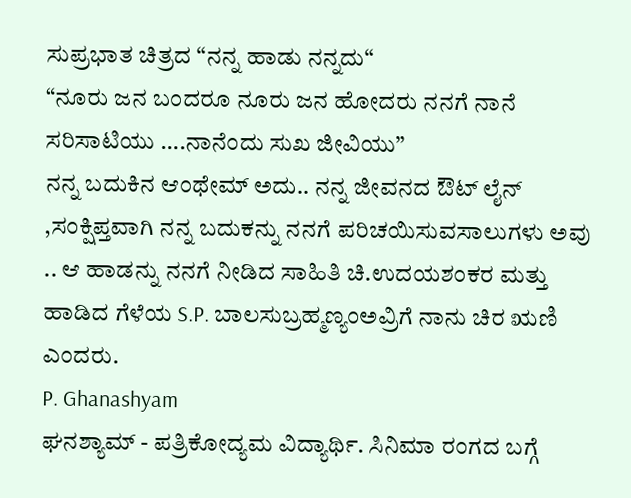ಸುಪ್ರಭಾತ ಚಿತ್ರದ “ನನ್ನ ಹಾಡು ನನ್ನದು“
“ನೂರು ಜನ ಬಂದರೂ ನೂರು ಜನ ಹೋದರು ನನಗೆ ನಾನೆ ಸರಿಸಾಟಿಯು ….ನಾನೆಂದು ಸುಖ ಜೀವಿಯು”
ನನ್ನ ಬದುಕಿನ ಆಂಥೇಮ್ ಅದು.. ನನ್ನ ಜೀವನದ ಔಟ್ ಲೈನ್ ,ಸಂಕ್ಷಿಪ್ತವಾಗಿ ನನ್ನ ಬದುಕನ್ನು ನನಗೆ ಪರಿಚಯಿಸುವಸಾಲುಗಳು ಅವು .. ಆ ಹಾಡನ್ನು ನನಗೆ ನೀಡಿದ ಸಾಹಿತಿ ಚಿ.ಉದಯಶಂಕರ ಮತ್ತು ಹಾಡಿದ ಗೆಳೆಯ S.P. ಬಾಲಸುಬ್ರಹ್ಮಣ್ಯಂಅವ್ರಿಗೆ ನಾನು ಚಿರ ಋಣಿ ಎಂದರು.
P. Ghanashyam
ಘನಶ್ಯಾಮ್ - ಪತ್ರಿಕೋದ್ಯಮ ವಿದ್ಯಾರ್ಥಿ. ಸಿನಿಮಾ ರಂಗದ ಬಗ್ಗೆ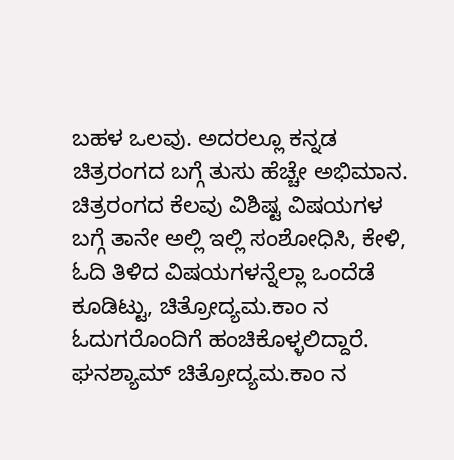ಬಹಳ ಒಲವು. ಅದರಲ್ಲೂ ಕನ್ನಡ ಚಿತ್ರರಂಗದ ಬಗ್ಗೆ ತುಸು ಹೆಚ್ಚೇ ಅಭಿಮಾನ.
ಚಿತ್ರರಂಗದ ಕೆಲವು ವಿಶಿಷ್ಟ ವಿಷಯಗಳ ಬಗ್ಗೆ ತಾನೇ ಅಲ್ಲಿ ಇಲ್ಲಿ ಸಂಶೋಧಿಸಿ, ಕೇಳಿ, ಓದಿ ತಿಳಿದ ವಿಷಯಗಳನ್ನೆಲ್ಲಾ ಒಂದೆಡೆ ಕೂಡಿಟ್ಟು, ಚಿತ್ರೋದ್ಯಮ.ಕಾಂ ನ ಓದುಗರೊಂದಿಗೆ ಹಂಚಿಕೊಳ್ಳಲಿದ್ದಾರೆ.
ಘನಶ್ಯಾಮ್ ಚಿತ್ರೋದ್ಯಮ.ಕಾಂ ನ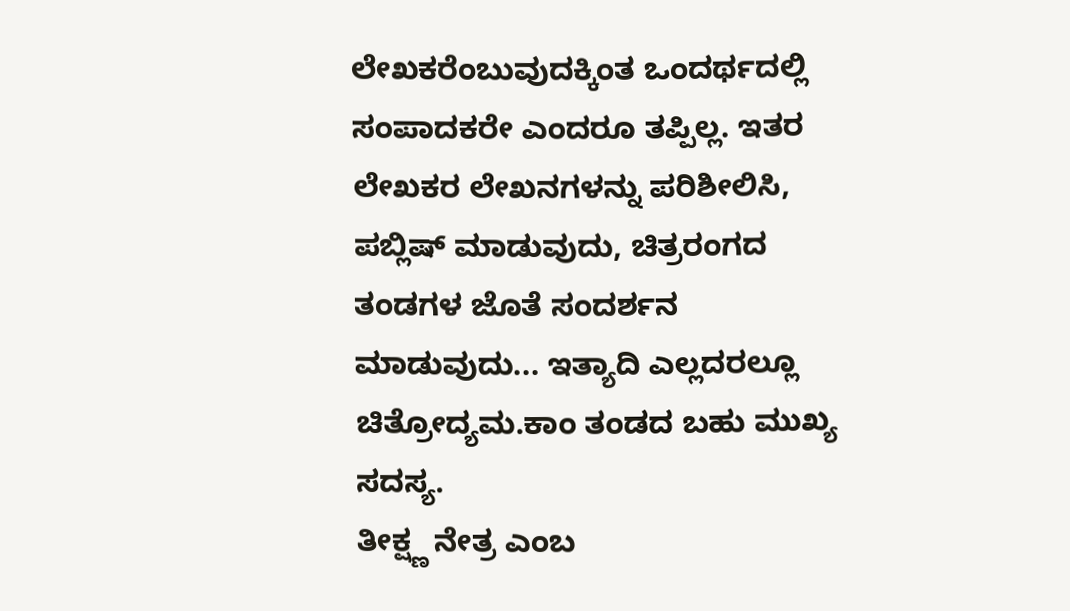ಲೇಖಕರೆಂಬುವುದಕ್ಕಿಂತ ಒಂದರ್ಥದಲ್ಲಿ ಸಂಪಾದಕರೇ ಎಂದರೂ ತಪ್ಪಿಲ್ಲ. ಇತರ ಲೇಖಕರ ಲೇಖನಗಳನ್ನು ಪರಿಶೀಲಿಸಿ, ಪಬ್ಲಿಷ್ ಮಾಡುವುದು, ಚಿತ್ರರಂಗದ ತಂಡಗಳ ಜೊತೆ ಸಂದರ್ಶನ ಮಾಡುವುದು... ಇತ್ಯಾದಿ ಎಲ್ಲದರಲ್ಲೂ ಚಿತ್ರೋದ್ಯಮ.ಕಾಂ ತಂಡದ ಬಹು ಮುಖ್ಯ ಸದಸ್ಯ.
ತೀಕ್ಷ್ಣ ನೇತ್ರ ಎಂಬ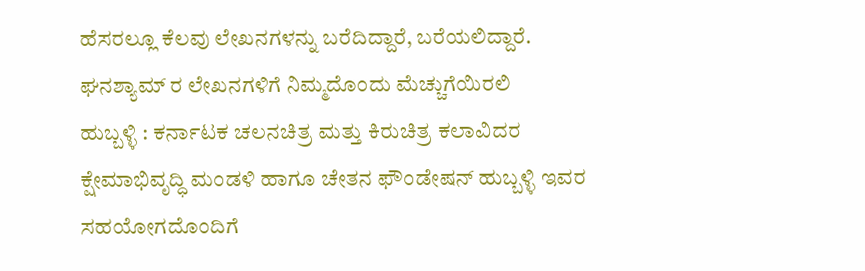ಹೆಸರಲ್ಲೂ ಕೆಲವು ಲೇಖನಗಳನ್ನು ಬರೆದಿದ್ದಾರೆ, ಬರೆಯಲಿದ್ದಾರೆ. ಘನಶ್ಯಾಮ್ ರ ಲೇಖನಗಳಿಗೆ ನಿಮ್ಮದೊಂದು ಮೆಚ್ಚುಗೆಯಿರಲಿ
ಹುಬ್ಬಳ್ಳಿ : ಕರ್ನಾಟಕ ಚಲನಚಿತ್ರ ಮತ್ತು ಕಿರುಚಿತ್ರ ಕಲಾವಿದರ ಕ್ಷೇಮಾಭಿವೃದ್ಧಿ ಮಂಡಳಿ ಹಾಗೂ ಚೇತನ ಫೌಂಡೇಷನ್ ಹುಬ್ಬಳ್ಳಿ ಇವರ ಸಹಯೋಗದೊಂದಿಗೆ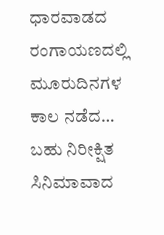ಧಾರವಾಡದ ರಂಗಾಯಣದಲ್ಲಿ ಮೂರುದಿನಗಳ ಕಾಲ ನಡೆದ…
ಬಹು ನಿರೀಕ್ಷಿತ ಸಿನಿಮಾವಾದ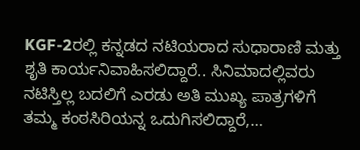KGF-2ರಲ್ಲಿ ಕನ್ನಡದ ನಟಿಯರಾದ ಸುಧಾರಾಣಿ ಮತ್ತು ಶೃತಿ ಕಾರ್ಯನಿವಾಹಿಸಲಿದ್ದಾರೆ.. ಸಿನಿಮಾದಲ್ಲಿವರು ನಟಿಸ್ತಿಲ್ಲ ಬದಲಿಗೆ ಎರಡು ಅತಿ ಮುಖ್ಯ ಪಾತ್ರಗಳಿಗೆ ತಮ್ಮ ಕಂಠಸಿರಿಯನ್ನ ಒದುಗಿಸಲಿದ್ದಾರೆ,…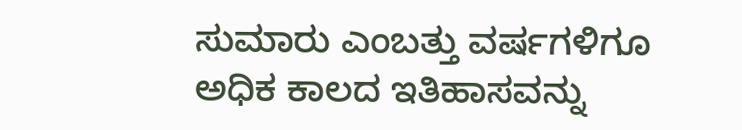ಸುಮಾರು ಎಂಬತ್ತು ವರ್ಷಗಳಿಗೂ ಅಧಿಕ ಕಾಲದ ಇತಿಹಾಸವನ್ನು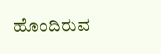ಹೊಂದಿರುವ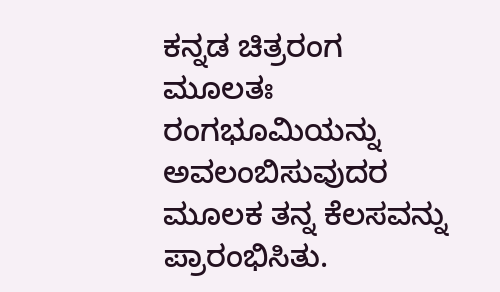ಕನ್ನಡ ಚಿತ್ರರಂಗ ಮೂಲತಃ ರಂಗಭೂಮಿಯನ್ನು ಅವಲಂಬಿಸುವುದರ ಮೂಲಕ ತನ್ನ ಕೆಲಸವನ್ನು ಪ್ರಾರಂಭಿಸಿತು.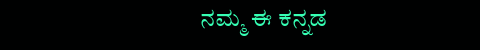ನಮ್ಮ ಈ ಕನ್ನಡ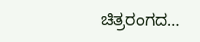ಚಿತ್ರರಂಗದ…